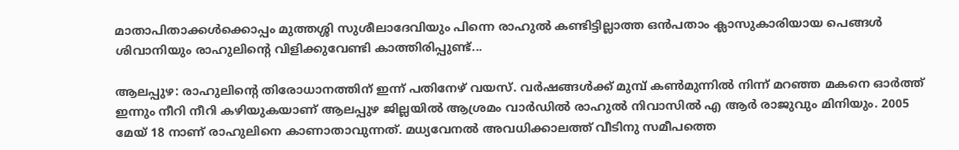മാതാപിതാക്കൾക്കൊപ്പം മുത്തശ്ശി സുശീലാദേവിയും പിന്നെ രാഹുൽ കണ്ടിട്ടില്ലാത്ത ഒൻപതാം ക്ലാസുകാരിയായ പെങ്ങൾ ശിവാനിയും രാഹുലിന്റെ വിളിക്കുവേണ്ടി കാത്തിരിപ്പുണ്ട്...

ആലപ്പുഴ: രാഹുലിന്റെ തിരോധാനത്തിന് ഇന്ന് പതിനേഴ് വയസ്. വർഷങ്ങൾക്ക് മുമ്പ് കൺമുന്നിൽ നിന്ന് മറഞ്ഞ മകനെ ഓർത്ത് ഇന്നും നീറി നീറി കഴിയുകയാണ് ആലപ്പുഴ ജില്ലയിൽ ആശ്രമം വാർഡിൽ രാഹുൽ നിവാസിൽ എ ആർ രാജുവും മിനിയും. 2005 മേയ് 18 നാണ് രാഹുലിനെ കാണാതാവുന്നത്. മധ്യവേനൽ അവധിക്കാലത്ത് വീടിനു സമീപത്തെ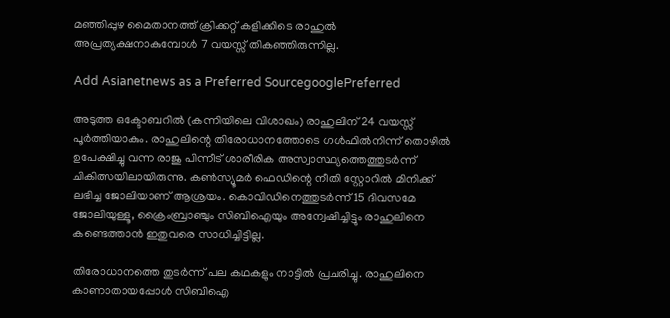മഞ്ഞിപ്പുഴ മൈതാനത്ത് ക്രിക്കറ്റ് കളിക്കിടെ രാഹുൽ അപ്രത്യക്ഷനാകുമ്പോൾ 7 വയസ്സ് തികഞ്ഞിരുന്നില്ല.

Add Asianetnews as a Preferred SourcegooglePreferred

അടുത്ത ഒക്ടോബറിൽ (കന്നിയിലെ വിശാഖം) രാഹുലിന് 24 വയസ്സ് പൂർത്തിയാകും. രാഹുലിന്റെ തിരോധാനത്തോടെ ഗൾഫിൽനിന്ന് തൊഴിൽ ഉപേക്ഷിച്ചു വന്ന രാജു പിന്നീട് ശാരീരിക അസ്വാസ്ഥ്യത്തെത്തുടർന്ന് ചികിത്സയിലായിരുന്നു. കൺസ്യൂമർ ഫെഡിന്റെ നീതി സ്റ്റോറിൽ മിനിക്ക് ലഭിച്ച ജോലിയാണ് ആശ്രയം. കൊവിഡിനെത്തുടർന്ന് 15 ദിവസമേ ജോലിയുള്ളൂ, ക്രൈംബ്രാഞ്ചും സിബിഐയും അന്വേഷിച്ചിട്ടും രാഹുലിനെ കണ്ടെത്താൻ ഇതുവരെ സാധിച്ചിട്ടില്ല.

തിരോധാനത്തെ തുടർന്ന് പല കഥകളും നാട്ടിൽ പ്രചരിച്ചു. രാഹുലിനെ കാണാതായപ്പോൾ സിബിഐ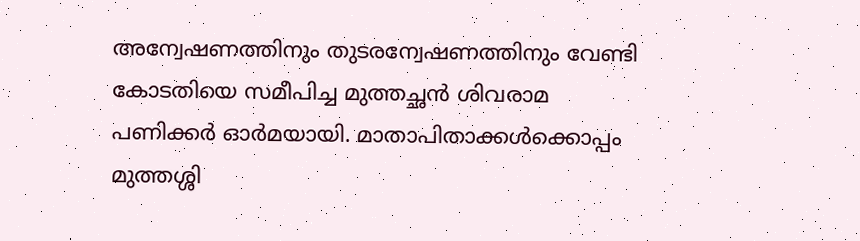അന്വേഷണത്തിനും തുടരന്വേഷണത്തിനും വേണ്ടി കോടതിയെ സമീപിച്ച മുത്തച്ഛൻ ശിവരാമ പണിക്കർ ഓർമയായി. മാതാപിതാക്കൾക്കൊപ്പം മുത്തശ്ശി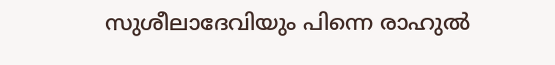സുശീലാദേവിയും പിന്നെ രാഹുൽ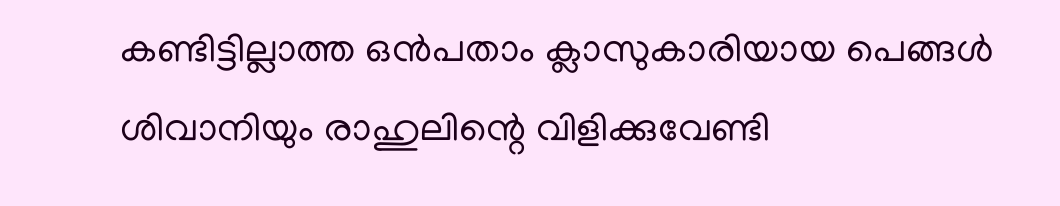കണ്ടിട്ടില്ലാത്ത ഒൻപതാം ക്ലാസുകാരിയായ പെങ്ങൾ ശിവാനിയും രാഹുലിന്റെ വിളിക്കുവേണ്ടി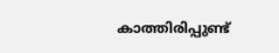കാത്തിരിപ്പുണ്ട്